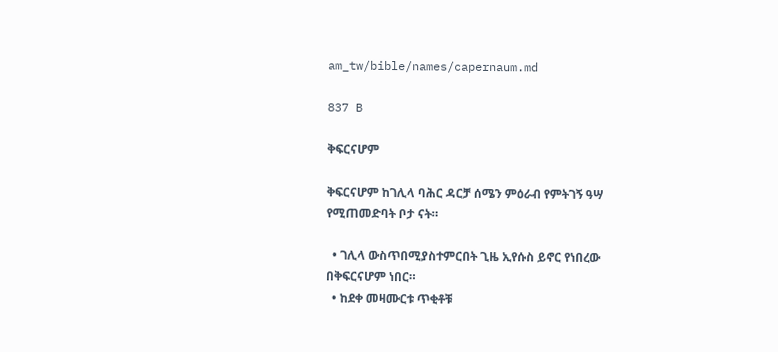am_tw/bible/names/capernaum.md

837 B

ቅፍርናሆም

ቅፍርናሆም ከገሊላ ባሕር ዳርቻ ሰሜን ምዕራብ የምትገኝ ዓሣ የሚጠመድባት ቦታ ናት።

  • ገሊላ ውስጥበሚያስተምርበት ጊዜ ኢየሱስ ይኖር የነበረው በቅፍርናሆም ነበር።
  • ከደቀ መዛሙርቱ ጥቂቶቹ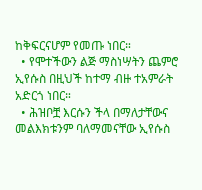ከቅፍርናሆም የመጡ ነበር።
  • የሞተችውን ልጅ ማስነሣትን ጨምሮ ኢየሱስ በዚህች ከተማ ብዙ ተአምራት አድርጎ ነበር።
  • ሕዝቦቿ እርሱን ችላ በማለታቸውና መልእክቱንም ባለማመናቸው ኢየሱስ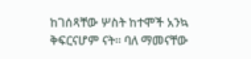ከገሰጻቸው ሦስት ከተሞች አንኳ ቅፍርናሆም ናት። ባለ ማመናቸው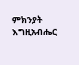ምክንያት እግዚአብሔር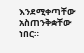እንደሚቀጣቸው አስጠንቅቋቸው ነበር።